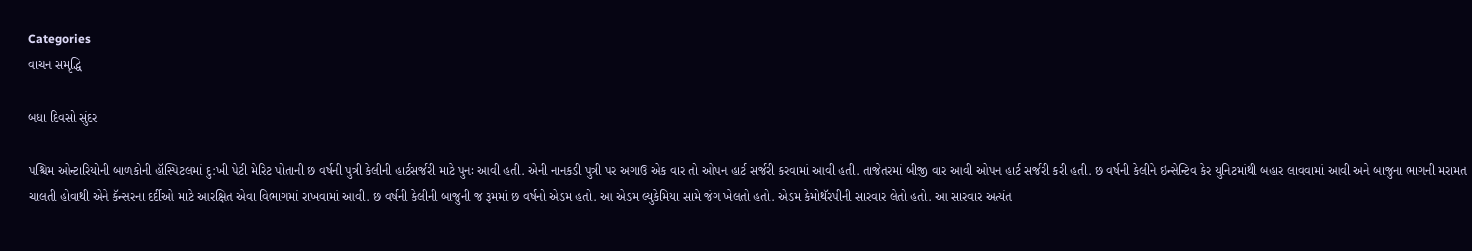Categories
વાચન સમૃદ્ધિ

બધા દિવસો સુંદર

પશ્ચિમ ઓન્ટારિયોની બાળકોની હૉસ્પિટલમાં દુ:ખી પેટી મેરિટ પોતાની છ વર્ષની પુત્રી કેલીની હાર્ટસર્જરી માટે પુનઃ આવી હતી. એની નાનકડી પુત્રી પર અગાઉ એક વાર તો ઓપન હાર્ટ સર્જરી કરવામાં આવી હતી. તાજેતરમાં બીજી વાર આવી ઓપન હાર્ટ સર્જરી કરી હતી. છ વર્ષની કેલીને ઇન્સેન્ટિવ કેર યુનિટમાંથી બહાર લાવવામાં આવી અને બાજુના ભાગની મરામત ચાલતી હોવાથી એને કૅન્સરના દર્દીઓ માટે આરક્ષિત એવા વિભાગમાં રાખવામાં આવી. છ વર્ષની કેલીની બાજુની જ રૂમમાં છ વર્ષનો એડમ હતો. આ એડમ લ્યુકેમિયા સામે જંગ ખેલતો હતો. એડમ કેમોથૅરપીની સારવાર લેતો હતો. આ સારવાર અત્યંત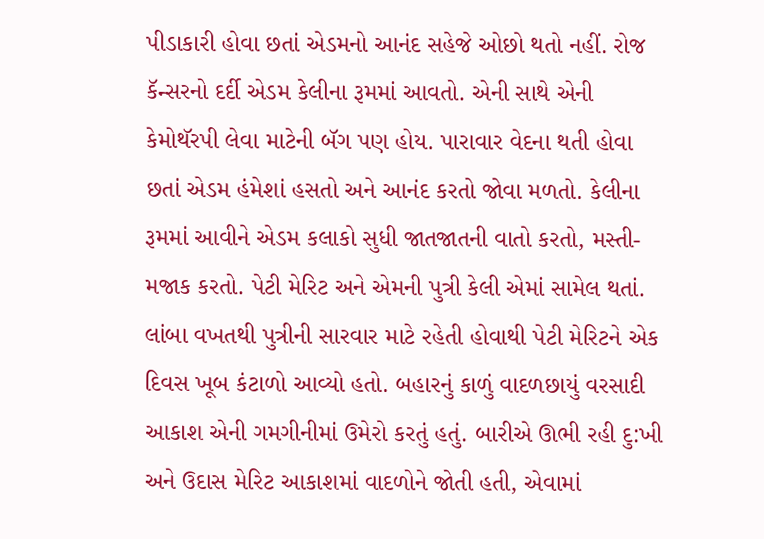પીડાકારી હોવા છતાં એડમનો આનંદ સહેજે ઓછો થતો નહીં. રોજ કૅન્સરનો દર્દી એડમ કેલીના રૂમમાં આવતો. એની સાથે એની કેમોથૅરપી લેવા માટેની બૅગ પણ હોય. પારાવાર વેદના થતી હોવા છતાં એડમ હંમેશાં હસતો અને આનંદ કરતો જોવા મળતો. કેલીના રૂમમાં આવીને એડમ કલાકો સુધી જાતજાતની વાતો કરતો, મસ્તી-મજાક કરતો. પેટી મેરિટ અને એમની પુત્રી કેલી એમાં સામેલ થતાં. લાંબા વખતથી પુત્રીની સારવાર માટે રહેતી હોવાથી પેટી મેરિટને એક દિવસ ખૂબ કંટાળો આવ્યો હતો. બહારનું કાળું વાદળછાયું વરસાદી આકાશ એની ગમગીનીમાં ઉમેરો કરતું હતું. બારીએ ઊભી રહી દુ:ખી અને ઉદાસ મેરિટ આકાશમાં વાદળોને જોતી હતી, એવામાં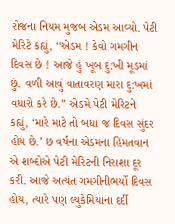રોજના નિયમ મુજબ એડમ આવ્યો. પેટી મેરિટે કહ્યું, ‘‘એડમ ! કેવો ગમગીન દિવસ છે ! આજે હું ખૂબ દુ:ખી મૂડમાં છું. વળી આવું વાતાવરણ મારા દુ:ખમાં વધારો કરે છે.’’ એડમે પેટી મેરિટને કહ્યું, ‘મારે માટે તો બધા જ દિવસ સુંદર હોય છે.’ છ વર્ષના એડમના હિંમતવાન એ શબ્દોએ પેટી મેરિટની નિરાશા દૂર કરી. આજે અત્યંત ગમગીનીભર્યો દિવસ હોય, ત્યારે પણ લ્યુકેમિયાના દર્દી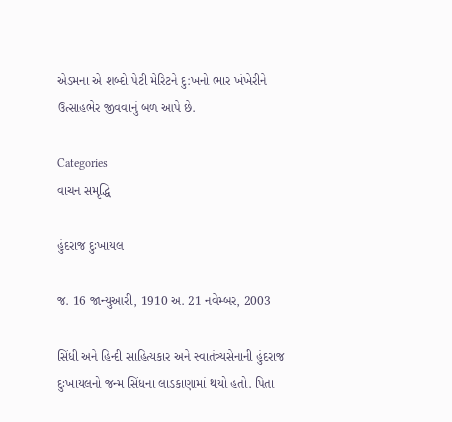એડમના એ શબ્દો પેટી મેરિટને દુ:ખનો ભાર ખંખેરીને ઉત્સાહભેર જીવવાનું બળ આપે છે.

Categories
વાચન સમૃદ્ધિ

હુંદરાજ દુઃખાયલ

જ. 16 જાન્યુઆરી, 1910 અ. 21 નવેમ્બર, 2003

સિંધી અને હિન્દી સાહિત્યકાર અને સ્વાતંત્ર્યસેનાની હુંદરાજ દુઃખાયલનો જન્મ સિંધના લાડકાણામાં થયો હતો. પિતા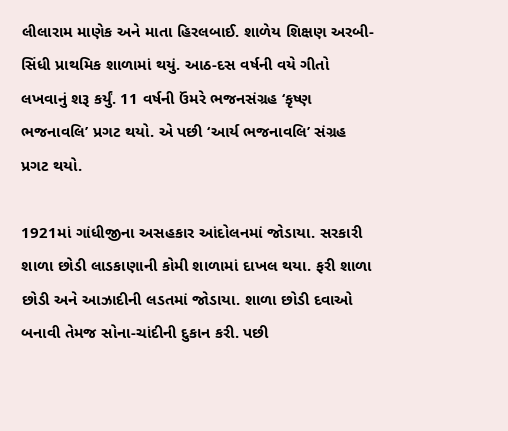લીલારામ માણેક અને માતા હિરલબાઈ. શાળેય શિક્ષણ અરબી-સિંધી પ્રાથમિક શાળામાં થયું. આઠ-દસ વર્ષની વયે ગીતો લખવાનું શરૂ કર્યું. 11 વર્ષની ઉંમરે ભજનસંગ્રહ ‘કૃષ્ણ ભજનાવલિ’ પ્રગટ થયો. એ પછી ‘આર્ય ભજનાવલિ’ સંગ્રહ પ્રગટ થયો.

1921માં ગાંધીજીના અસહકાર આંદોલનમાં જોડાયા. સરકારી શાળા છોડી લાડકાણાની કોમી શાળામાં દાખલ થયા. ફરી શાળા છોડી અને આઝાદીની લડતમાં જોડાયા. શાળા છોડી દવાઓ બનાવી તેમજ સોના-ચાંદીની દુકાન કરી. પછી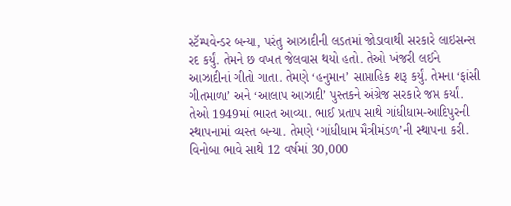સ્ટૅમ્પવેન્ડર બન્યા, પરંતુ આઝાદીની લડતમાં જોડાવાથી સરકારે લાઇસન્સ રદ કર્યું. તેમને છ વખત જેલવાસ થયો હતો. તેઓ ખંજરી લઈને આઝાદીનાં ગીતો ગાતા. તેમણે ‘હનુમાન’ સાપ્તાહિક શરૂ કર્યું. તેમના ‘ફાંસી ગીતમાળા’ અને ‘આલાપ આઝાદી’ પુસ્તકને અંગ્રેજ સરકારે જપ્ત કર્યાં. તેઓ 1949માં ભારત આવ્યા. ભાઈ પ્રતાપ સાથે ગાંધીધામ-આદિપુરની સ્થાપનામાં વ્યસ્ત બન્યા. તેમણે ‘ગાંધીધામ મૈત્રીમંડળ’ની સ્થાપના કરી. વિનોબા ભાવે સાથે 12 વર્ષમાં 30,000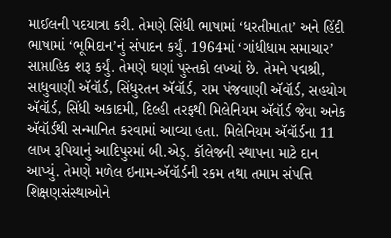માઈલની પદયાત્રા કરી. તેમણે સિંધી ભાષામાં ‘ધરતીમાતા’ અને હિંદી ભાષામાં ‘ભૂમિદાન’નું સંપાદન કર્યું. 1964માં ‘ગાંધીધામ સમાચાર’ સાપ્તાહિક શરૂ કર્યું. તેમણે ઘણાં પુસ્તકો લખ્યાં છે. તેમને પદ્મશ્રી, સાધુવાણી ઍવૉર્ડ, સિંધુરતન ઍવૉર્ડ, રામ પંજવાણી ઍવૉર્ડ, સહયોગ ઍવૉર્ડ, સિંધી અકાદમી, દિલ્હી તરફથી મિલેનિયમ ઍવૉર્ડ જેવા અનેક ઍવૉર્ડથી સન્માનિત કરવામાં આવ્યા હતા. મિલેનિયમ ઍવૉર્ડના 11 લાખ રૂપિયાનું આદિપુરમાં બી.એડ્. કૉલેજની સ્થાપના માટે દાન આપ્યું. તેમણે મળેલ ઇનામ-ઍવૉર્ડની રકમ તથા તમામ સંપત્તિ શિક્ષણસંસ્થાઓને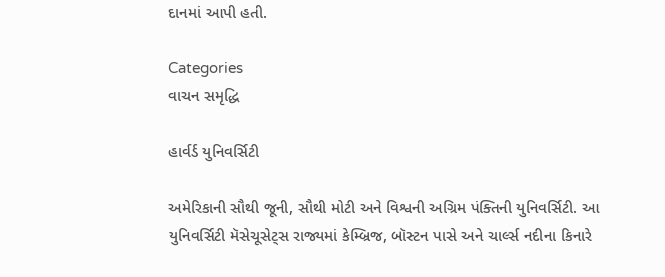દાનમાં આપી હતી.

Categories
વાચન સમૃદ્ધિ

હાર્વર્ડ યુનિવર્સિટી

અમેરિકાની સૌથી જૂની, સૌથી મોટી અને વિશ્વની અગ્રિમ પંક્તિની યુનિવર્સિટી. આ યુનિવર્સિટી મૅસેચૂસેટ્સ રાજ્યમાં કેમ્બ્રિજ, બૉસ્ટન પાસે અને ચાર્લ્સ નદીના કિનારે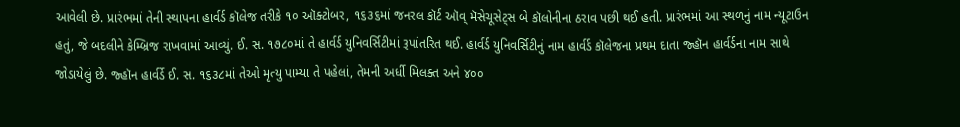આવેલી છે. પ્રારંભમાં તેની સ્થાપના હાર્વર્ડ કૉલેજ તરીકે ૧૦ ઑક્ટોબર, ૧૬૩૬માં જનરલ કૉર્ટ ઑવ્ મૅસેચૂસેટ્સ બે કૉલોનીના ઠરાવ પછી થઈ હતી. પ્રારંભમાં આ સ્થળનું નામ ન્યૂટાઉન હતું, જે બદલીને કેમ્બ્રિજ રાખવામાં આવ્યું. ઈ. સ. ૧૭૮૦માં તે હાર્વર્ડ યુનિવર્સિટીમાં રૂપાંતરિત થઈ. હાર્વર્ડ યુનિવર્સિટીનું નામ હાર્વર્ડ કૉલેજના પ્રથમ દાતા જ્હૉન હાર્વર્ડના નામ સાથે જોડાયેલું છે. જ્હૉન હાર્વર્ડે ઈ. સ. ૧૬૩૮માં તેઓ મૃત્યુ પામ્યા તે પહેલાં, તેમની અર્ધી મિલક્ત અને ૪૦૦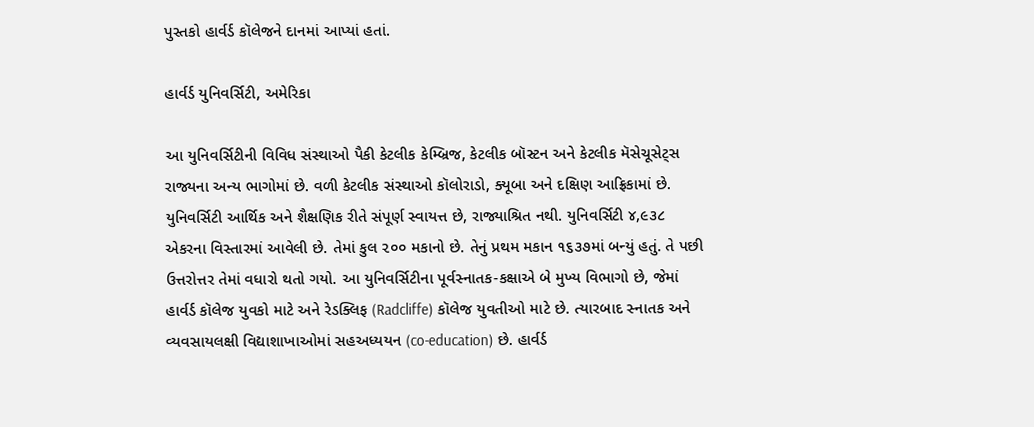પુસ્તકો હાર્વર્ડ કૉલેજને દાનમાં આપ્યાં હતાં.

હાર્વર્ડ યુનિવર્સિટી, અમેરિકા

આ યુનિવર્સિટીની વિવિધ સંસ્થાઓ પૈકી કેટલીક કેમ્બ્રિજ, કેટલીક બૉસ્ટન અને કેટલીક મૅસેચૂસેટ્સ રાજ્યના અન્ય ભાગોમાં છે. વળી કેટલીક સંસ્થાઓ કૉલોરાડો, ક્યૂબા અને દક્ષિણ આફ્રિકામાં છે. યુનિવર્સિટી આર્થિક અને શૈક્ષણિક રીતે સંપૂર્ણ સ્વાયત્ત છે, રાજ્યાશ્રિત નથી. યુનિવર્સિટી ૪,૯૩૮ એકરના વિસ્તારમાં આવેલી છે. તેમાં કુલ ૨૦૦ મકાનો છે. તેનું પ્રથમ મકાન ૧૬૩૭માં બન્યું હતું. તે પછી ઉત્તરોત્તર તેમાં વધારો થતો ગયો. આ યુનિવર્સિટીના પૂર્વસ્નાતક-કક્ષાએ બે મુખ્ય વિભાગો છે, જેમાં હાર્વર્ડ કૉલેજ યુવકો માટે અને રેડક્લિફ (Radcliffe) કૉલેજ યુવતીઓ માટે છે. ત્યારબાદ સ્નાતક અને વ્યવસાયલક્ષી વિદ્યાશાખાઓમાં સહઅધ્યયન (co-education) છે. હાર્વર્ડ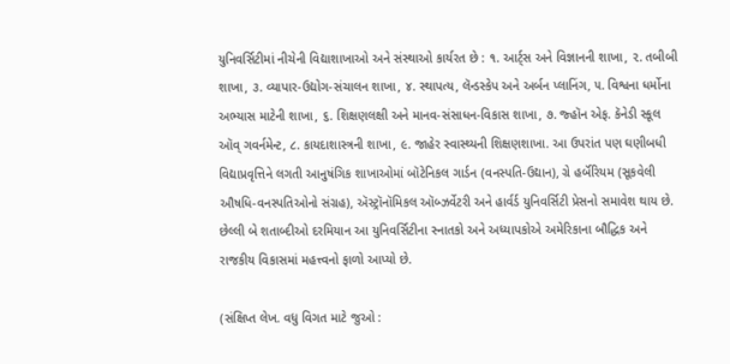યુનિવર્સિટીમાં નીચેની વિદ્યાશાખાઓ અને સંસ્થાઓ કાર્યરત છે : ૧. આર્ટ્સ અને વિજ્ઞાનની શાખા, ૨. તબીબી શાખા, ૩. વ્યાપાર-ઉદ્યોગ-સંચાલન શાખા, ૪. સ્થાપત્ય, લૅન્ડસ્કેપ અને અર્બન પ્લાનિંગ, ૫. વિશ્વના ધર્મોના અભ્યાસ માટેની શાખા, ૬. શિક્ષણલક્ષી અને માનવ-સંસાધન-વિકાસ શાખા, ૭. જ્હૉન એફ. કૅનેડી સ્કૂલ ઑવ્ ગવર્નમેન્ટ, ૮. કાયદાશાસ્ત્રની શાખા, ૯. જાહેર સ્વાસ્થ્યની શિક્ષણશાખા. આ ઉપરાંત પણ ઘણીબધી વિદ્યાપ્રવૃત્તિને લગતી આનુષંગિક શાખાઓમાં બૉટેનિકલ ગાર્ડન (વનસ્પતિ-ઉદ્યાન), ગ્રે હર્બૅરિયમ (સૂકવેલી ઔષધિ-વનસ્પતિઓનો સંગ્રહ), ઍસ્ટ્રૉનૉમિકલ ઑબ્ઝર્વેટરી અને હાર્વર્ડ યુનિવર્સિટી પ્રેસનો સમાવેશ થાય છે. છેલ્લી બે શતાબ્દીઓ દરમિયાન આ યુનિવર્સિટીના સ્નાતકો અને અધ્યાપકોએ અમેરિકાના બૌદ્ધિક અને રાજકીય વિકાસમાં મહત્ત્વનો ફાળો આપ્યો છે.

(સંક્ષિપ્ત લેખ. વધુ વિગત માટે જુઓ :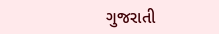ગુજરાતી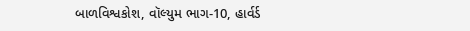બાળવિશ્વકોશ, વૉલ્યુમ ભાગ-10, હાર્વર્ડ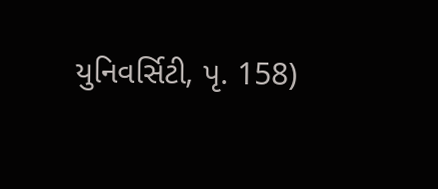યુનિવર્સિટી, પૃ. 158)